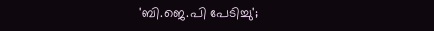'ബി.ജെ.പി പേടിച്ചു';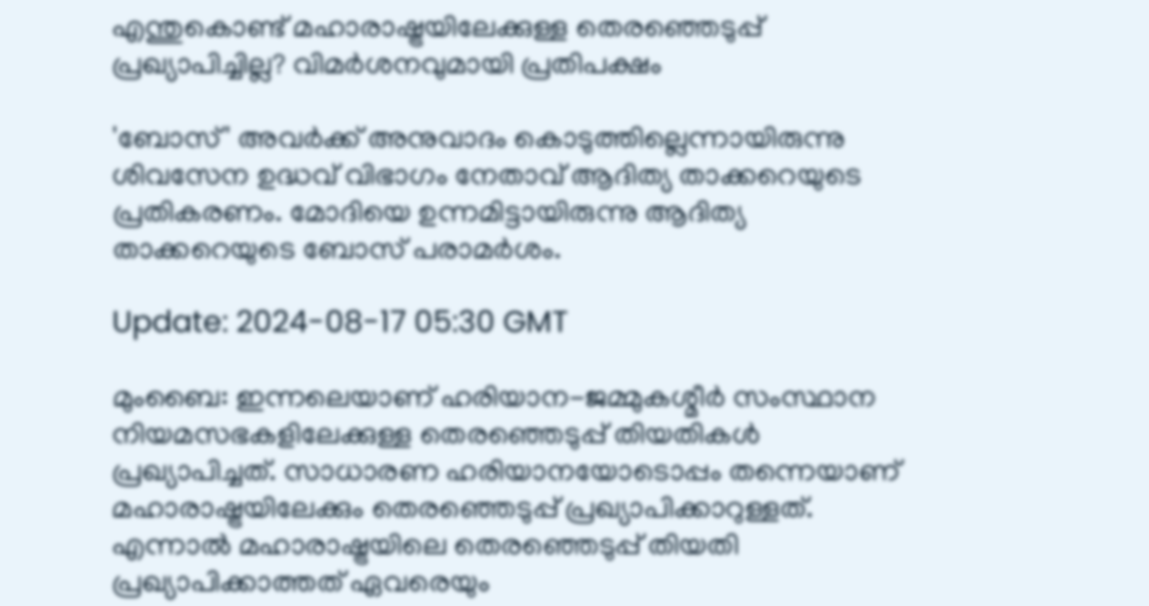എന്തുകൊണ്ട് മഹാരാഷ്ട്രയിലേക്കുള്ള തെരഞ്ഞെടുപ്പ് പ്രഖ്യാപിച്ചില്ല? വിമർശനവുമായി പ്രതിപക്ഷം

'ബോസ്' അവർക്ക് അനുവാദം കൊടുത്തില്ലെന്നായിരുന്നു ശിവസേന ഉദ്ധവ് വിഭാഗം നേതാവ് ആദിത്യ താക്കറെയുടെ പ്രതികരണം. മോദിയെ ഉന്നമിട്ടായിരുന്നു ആദിത്യ താക്കറെയുടെ ബോസ് പരാമർശം.

Update: 2024-08-17 05:30 GMT

മുംബൈ: ഇന്നലെയാണ് ഹരിയാന-ജമ്മുകശ്മീർ സംസ്ഥാന നിയമസഭകളിലേക്കുള്ള തെരഞ്ഞെടുപ്പ് തിയതികൾ പ്രഖ്യാപിച്ചത്. സാധാരണ ഹരിയാനയോടൊപ്പം തന്നെയാണ് മഹാരാഷ്ട്രയിലേക്കും തെരഞ്ഞെടുപ്പ് പ്രഖ്യാപിക്കാറുള്ളത്. എന്നാൽ മഹാരാഷ്ട്രയിലെ തെരഞ്ഞെടുപ്പ് തിയതി പ്രഖ്യാപിക്കാത്തത് ഏവരെയും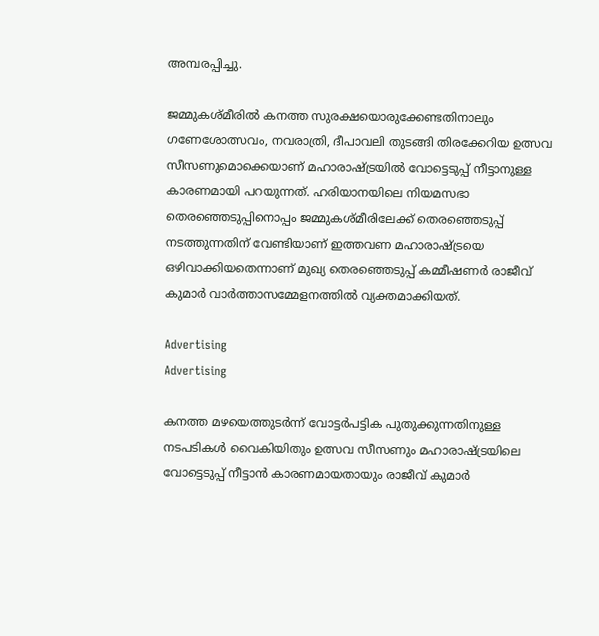അമ്പരപ്പിച്ചു.

ജമ്മുകശ്മീരില്‍ കനത്ത സുരക്ഷയൊരുക്കേണ്ടതിനാലും ഗണേശോത്സവം, നവരാത്രി, ദീപാവലി തുടങ്ങി തിരക്കേറിയ ഉത്സവ സീസണുമൊക്കെയാണ് മഹാരാഷ്ട്രയില്‍ വോട്ടെടുപ്പ് നീട്ടാനുള്ള കാരണമായി പറയുന്നത്. ഹരിയാനയിലെ നിയമസഭാ തെരഞ്ഞെടുപ്പിനൊപ്പം ജമ്മുകശ്മീരിലേക്ക് തെരഞ്ഞെടുപ്പ് നടത്തുന്നതിന് വേണ്ടിയാണ് ഇത്തവണ മഹാരാഷ്ട്രയെ ഒഴിവാക്കിയതെന്നാണ് മുഖ്യ തെരഞ്ഞെടുപ്പ് കമ്മീഷണർ രാജീവ് കുമാർ വാര്‍ത്താസമ്മേളനത്തില്‍ വ്യക്തമാക്കിയത്.

Advertising
Advertising

കനത്ത മഴയെത്തുടർന്ന് വോട്ടർപട്ടിക പുതുക്കുന്നതിനുള്ള നടപടികള്‍ വൈകിയിതും ഉത്സവ സീസണും മഹാരാഷ്ട്രയിലെ വോട്ടെടുപ്പ് നീട്ടാന്‍ കാരണമായതായും രാജീവ് കുമാര്‍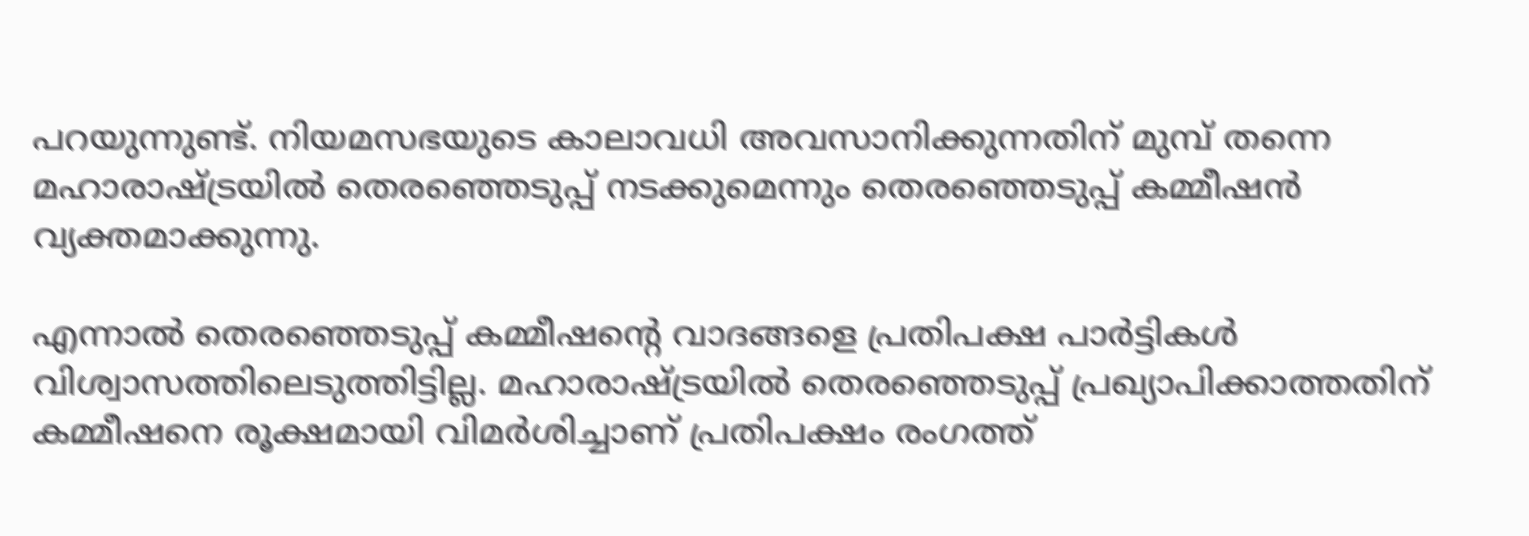പറയുന്നുണ്ട്. നിയമസഭയുടെ കാലാവധി അവസാനിക്കുന്നതിന് മുമ്പ് തന്നെ മഹാരാഷ്ട്രയിൽ തെരഞ്ഞെടുപ്പ് നടക്കുമെന്നും തെരഞ്ഞെടുപ്പ് കമ്മീഷന്‍ വ്യക്തമാക്കുന്നു.

എന്നാല്‍ തെരഞ്ഞെടുപ്പ് കമ്മീഷന്റെ വാദങ്ങളെ പ്രതിപക്ഷ പാര്‍ട്ടികള്‍ വിശ്വാസത്തിലെടുത്തിട്ടില്ല. മഹാരാഷ്ട്രയിൽ തെരഞ്ഞെടുപ്പ് പ്രഖ്യാപിക്കാത്തതിന് കമ്മീഷനെ രൂക്ഷമായി വിമർശിച്ചാണ് പ്രതിപക്ഷം രംഗത്ത്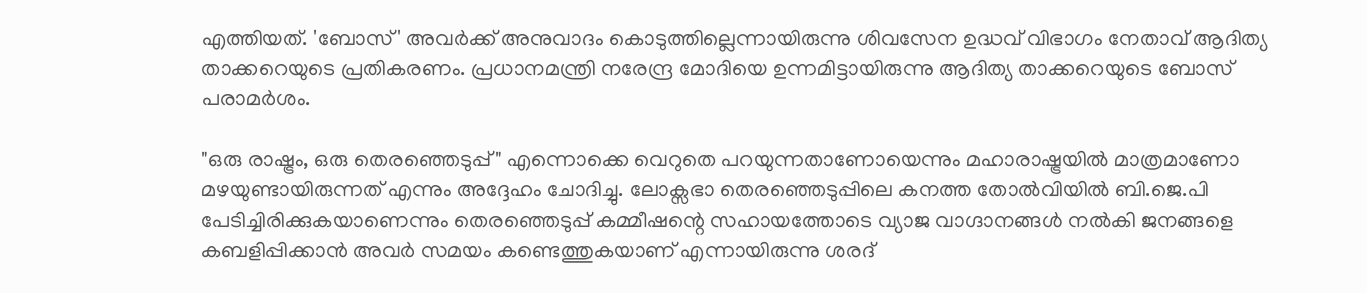എത്തിയത്. 'ബോസ്' അവർക്ക് അനുവാദം കൊടുത്തില്ലെന്നായിരുന്നു ശിവസേന ഉദ്ധവ് വിഭാഗം നേതാവ് ആദിത്യ താക്കറെയുടെ പ്രതികരണം. പ്രധാനമന്ത്രി നരേന്ദ്ര മോദിയെ ഉന്നമിട്ടായിരുന്നു ആദിത്യ താക്കറെയുടെ ബോസ് പരാമർശം.

"ഒരു രാഷ്ട്രം, ഒരു തെരഞ്ഞെടുപ്പ്" എന്നൊക്കെ വെറുതെ പറയുന്നതാണോയെന്നും മഹാരാഷ്ട്രയില്‍ മാത്രമാണോ മഴയുണ്ടായിരുന്നത് എന്നും അദ്ദേഹം ചോദിച്ചു. ലോക്സഭാ തെരഞ്ഞെടുപ്പിലെ കനത്ത തോല്‍വിയില്‍ ബി.ജെ.പി പേടിച്ചിരിക്കുകയാണെന്നും തെരഞ്ഞെടുപ്പ് കമ്മീഷന്റെ സഹായത്തോടെ വ്യാജ വാഗ്ദാനങ്ങള്‍ നല്‍കി ജനങ്ങളെ കബളിപ്പിക്കാന്‍ അവര്‍ സമയം കണ്ടെത്തുകയാണ് എന്നായിരുന്നു ശരദ്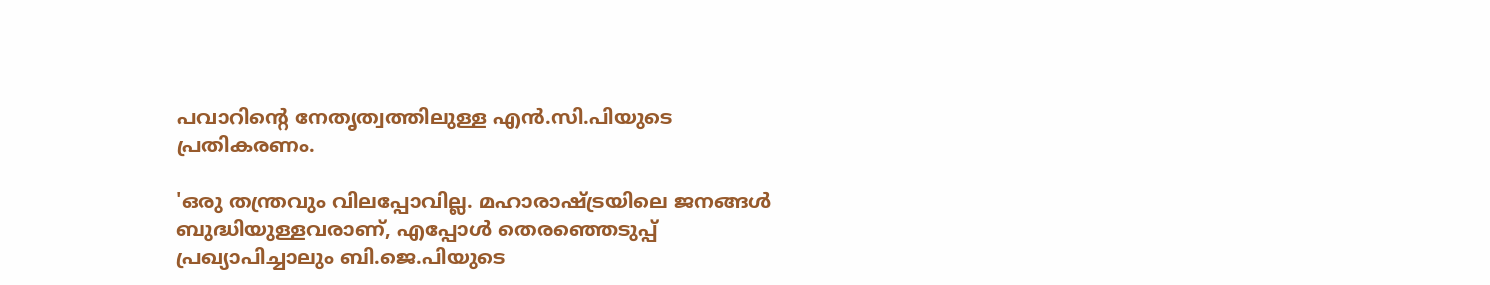പവാറിന്റെ നേതൃത്വത്തിലുള്ള എൻ.സി.പിയുടെ പ്രതികരണം.

'ഒരു തന്ത്രവും വിലപ്പോവില്ല. മഹാരാഷ്ട്രയിലെ ജനങ്ങൾ ബുദ്ധിയുള്ളവരാണ്, എപ്പോള്‍ തെരഞ്ഞെടുപ്പ് പ്രഖ്യാപിച്ചാലും ബി.ജെ.പിയുടെ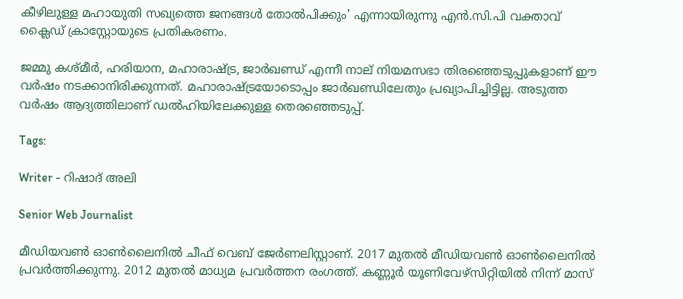കീഴിലുള്ള മഹായുതി സഖ്യത്തെ ജനങ്ങള്‍ തോല്‍പിക്കും' എന്നായിരുന്നു എന്‍.സി.പി വക്താവ് ക്ലൈഡ് ക്രാസ്റ്റോയുടെ പ്രതികരണം.

ജമ്മു കശ്മീർ, ഹരിയാന, മഹാരാഷ്ട്ര, ജാർഖണ്ഡ് എന്നീ നാല് നിയമസഭാ തിരഞ്ഞെടുപ്പുകളാണ് ഈ വർഷം നടക്കാനിരിക്കുന്നത്. മഹാരാഷ്ട്രയോടൊപ്പം ജാര്‍ഖണ്ഡിലേതും പ്രഖ്യാപിച്ചിട്ടില്ല. അടുത്ത വർഷം ആദ്യത്തിലാണ് ഡൽഹിയിലേക്കുള്ള തെരഞ്ഞെടുപ്പ്.

Tags:

Writer - റിഷാദ് അലി

Senior Web Journalist

മീഡിയവൺ ഓൺലൈനിൽ ചീഫ് വെബ് ജേർണലിസ്റ്റാണ്. 2017 മുതൽ മീഡിയവൺ ഓൺലൈനിൽ പ്രവർത്തിക്കുന്നു. 2012 മുതൽ മാധ്യമ പ്രവർത്തന രംഗത്ത്. കണ്ണൂര്‍ യൂണിവേഴ്‌സിറ്റിയിൽ നിന്ന് മാസ്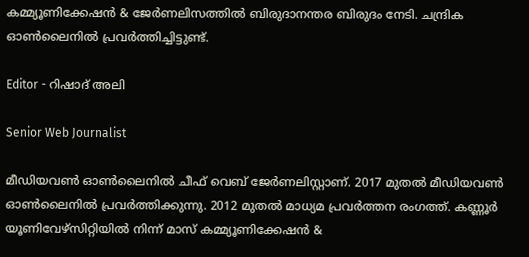കമ്മ്യൂണിക്കേഷന്‍ & ജേര്‍ണലിസത്തില്‍ ബിരുദാനന്തര ബിരുദം നേടി. ചന്ദ്രിക ഓണ്‍ലൈനില്‍ പ്രവര്‍ത്തിച്ചിട്ടുണ്ട്.

Editor - റിഷാദ് അലി

Senior Web Journalist

മീഡിയവൺ ഓൺലൈനിൽ ചീഫ് വെബ് ജേർണലിസ്റ്റാണ്. 2017 മുതൽ മീഡിയവൺ ഓൺലൈനിൽ പ്രവർത്തിക്കുന്നു. 2012 മുതൽ മാധ്യമ പ്രവർത്തന രംഗത്ത്. കണ്ണൂര്‍ യൂണിവേഴ്‌സിറ്റിയിൽ നിന്ന് മാസ് കമ്മ്യൂണിക്കേഷന്‍ &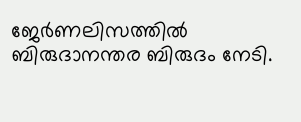ജേര്‍ണലിസത്തില്‍ ബിരുദാനന്തര ബിരുദം നേടി.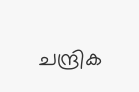ചന്ദ്രിക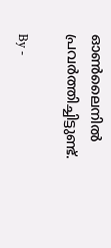ഓണ്‍ലൈനില്‍ പ്രവര്‍ത്തിച്ചിട്ടുണ്ട്.

By -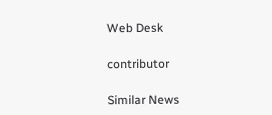Web Desk

contributor

Similar News